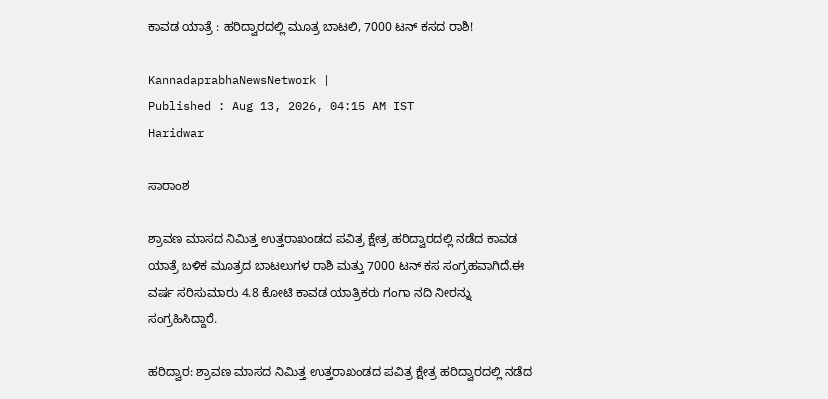ಕಾವಡ ಯಾತ್ರೆ : ಹರಿದ್ವಾರದಲ್ಲಿ ಮೂತ್ರ ಬಾಟಲಿ, 7000 ಟನ್‌ ಕಸದ ರಾಶಿ!

KannadaprabhaNewsNetwork |
Published : Aug 13, 2026, 04:15 AM IST
Haridwar

ಸಾರಾಂಶ

ಶ್ರಾವಣ ಮಾಸದ ನಿಮಿತ್ತ ಉತ್ತರಾಖಂಡದ ಪವಿತ್ರ ಕ್ಷೇತ್ರ ಹರಿದ್ವಾರದಲ್ಲಿ ನಡೆದ ಕಾವಡ ಯಾತ್ರೆ ಬಳಿಕ ಮೂತ್ರದ ಬಾಟಲುಗಳ ರಾಶಿ ಮತ್ತು 7000 ಟನ್‌ ಕಸ ಸಂಗ್ರಹವಾಗಿದೆ.ಈ ವರ್ಷ ಸರಿಸುಮಾರು 4.8 ಕೋಟಿ ಕಾವಡ ಯಾತ್ರಿಕರು ಗಂಗಾ ನದಿ ನೀರನ್ನು ಸಂಗ್ರಹಿಸಿದ್ದಾರೆ.

ಹರಿದ್ವಾರ: ಶ್ರಾವಣ ಮಾಸದ ನಿಮಿತ್ತ ಉತ್ತರಾಖಂಡದ ಪವಿತ್ರ ಕ್ಷೇತ್ರ ಹರಿದ್ವಾರದಲ್ಲಿ ನಡೆದ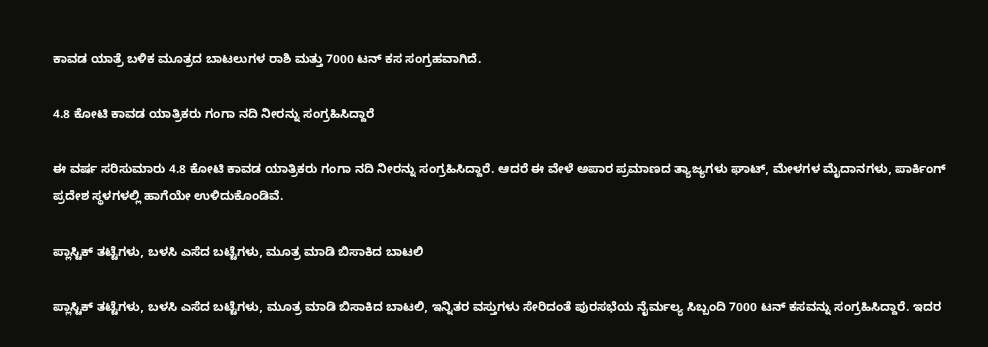ಕಾವಡ ಯಾತ್ರೆ ಬಳಿಕ ಮೂತ್ರದ ಬಾಟಲುಗಳ ರಾಶಿ ಮತ್ತು 7000 ಟನ್‌ ಕಸ ಸಂಗ್ರಹವಾಗಿದೆ.

4.8 ಕೋಟಿ ಕಾವಡ ಯಾತ್ರಿಕರು ಗಂಗಾ ನದಿ ನೀರನ್ನು ಸಂಗ್ರಹಿಸಿದ್ದಾರೆ

ಈ ವರ್ಷ ಸರಿಸುಮಾರು 4.8 ಕೋಟಿ ಕಾವಡ ಯಾತ್ರಿಕರು ಗಂಗಾ ನದಿ ನೀರನ್ನು ಸಂಗ್ರಹಿಸಿದ್ದಾರೆ. ಆದರೆ ಈ ವೇಳೆ ಅಪಾರ ಪ್ರಮಾಣದ ತ್ಯಾಜ್ಯಗಳು ಘಾಟ್‌, ಮೇಳಗಳ ಮೈದಾನಗಳು, ಪಾರ್ಕಿಂಗ್‌ ಪ್ರದೇಶ ಸ್ಥಳಗಳಲ್ಲಿ ಹಾಗೆಯೇ ಉಳಿದುಕೊಂಡಿವೆ.

ಪ್ಲಾಸ್ಟಿಕ್‌ ತಟ್ಟೆಗಳು, ಬಳಸಿ ಎಸೆದ ಬಟ್ಟೆಗಳು, ಮೂತ್ರ ಮಾಡಿ ಬಿಸಾಕಿದ ಬಾಟಲಿ

ಪ್ಲಾಸ್ಟಿಕ್‌ ತಟ್ಟೆಗಳು, ಬಳಸಿ ಎಸೆದ ಬಟ್ಟೆಗಳು, ಮೂತ್ರ ಮಾಡಿ ಬಿಸಾಕಿದ ಬಾಟಲಿ, ಇನ್ನಿತರ ವಸ್ತುಗಳು ಸೇರಿದಂತೆ ಪುರಸಭೆಯ ನೈರ್ಮಲ್ಯ ಸಿಬ್ಬಂದಿ 7000 ಟನ್‌ ಕಸವನ್ನು ಸಂಗ್ರಹಿಸಿದ್ದಾರೆ. ಇದರ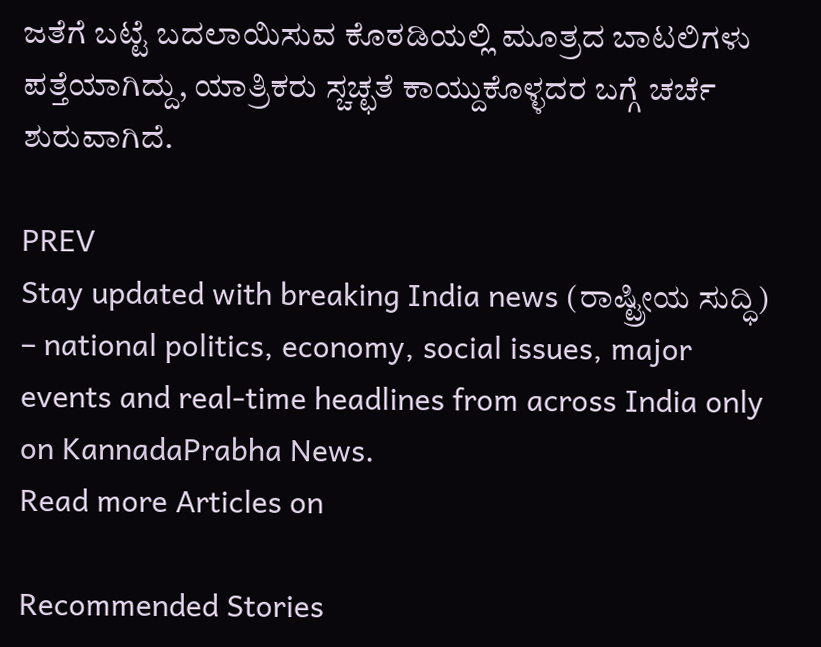ಜತೆಗೆ ಬಟ್ಟೆ ಬದಲಾಯಿಸುವ ಕೊಠಡಿಯಲ್ಲಿ ಮೂತ್ರದ ಬಾಟಲಿಗಳು ಪತ್ತೆಯಾಗಿದ್ದು, ಯಾತ್ರಿಕರು ಸ್ಚಚ್ಛತೆ ಕಾಯ್ದುಕೊಳ್ಳದರ ಬಗ್ಗೆ ಚರ್ಚೆ ಶುರುವಾಗಿದೆ.

PREV
Stay updated with breaking India news (ರಾಷ್ಟ್ರೀಯ ಸುದ್ಧಿ) – national politics, economy, social issues, major events and real‑time headlines from across India only on KannadaPrabha News.
Read more Articles on

Recommended Stories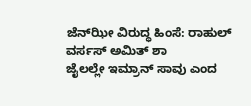ಜೆನ್‌ಝೀ ವಿರುದ್ಧ ಹಿಂಸೆ: ರಾಹುಲ್‌ ವರ್ಸಸ್ ಅಮಿತ್‌ ಶಾ
ಜೈಲಲ್ಲೇ ಇಮ್ರಾನ್‌ ಸಾವು ಎಂದ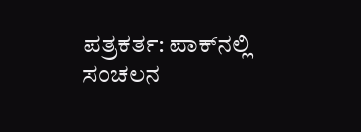ಪತ್ರಕರ್ತ: ಪಾಕ್‌ನಲ್ಲಿ ಸಂಚಲನ